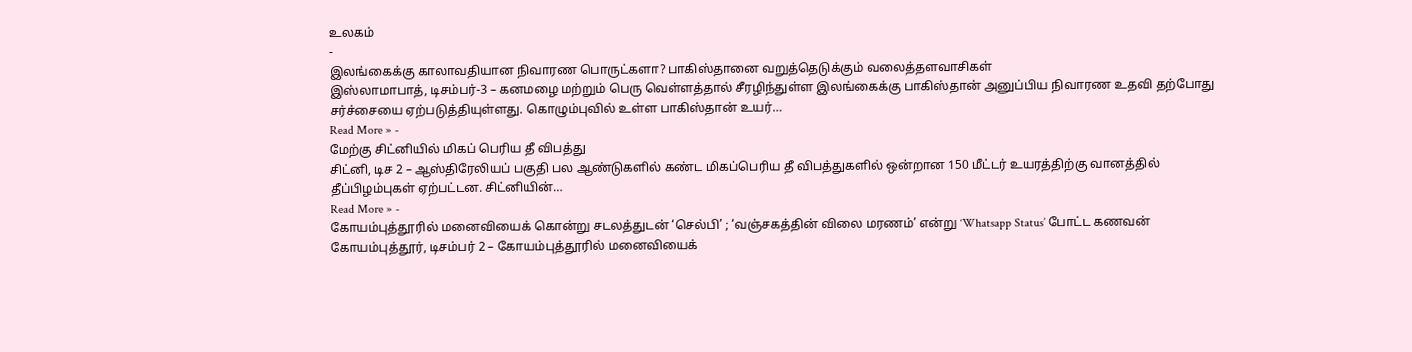உலகம்
-
இலங்கைக்கு காலாவதியான நிவாரண பொருட்களா? பாகிஸ்தானை வறுத்தெடுக்கும் வலைத்தளவாசிகள்
இஸ்லாமாபாத், டிசம்பர்-3 – கனமழை மற்றும் பெரு வெள்ளத்தால் சீரழிந்துள்ள இலங்கைக்கு பாகிஸ்தான் அனுப்பிய நிவாரண உதவி தற்போது சர்ச்சையை ஏற்படுத்தியுள்ளது. கொழும்புவில் உள்ள பாகிஸ்தான் உயர்…
Read More » -
மேற்கு சிட்னியில் மிகப் பெரிய தீ விபத்து
சிட்னி, டிச 2 – ஆஸ்திரேலியப் பகுதி பல ஆண்டுகளில் கண்ட மிகப்பெரிய தீ விபத்துகளில் ஒன்றான 150 மீட்டர் உயரத்திற்கு வானத்தில் தீப்பிழம்புகள் ஏற்பட்டன. சிட்னியின்…
Read More » -
கோயம்புத்தூரில் மனைவியைக் கொன்று சடலத்துடன் ‘செல்பி’ ; ‘வஞ்சகத்தின் விலை மரணம்’ என்று ‘Whatsapp Status’ போட்ட கணவன்
கோயம்புத்தூர், டிசம்பர் 2 – கோயம்புத்தூரில் மனைவியைக்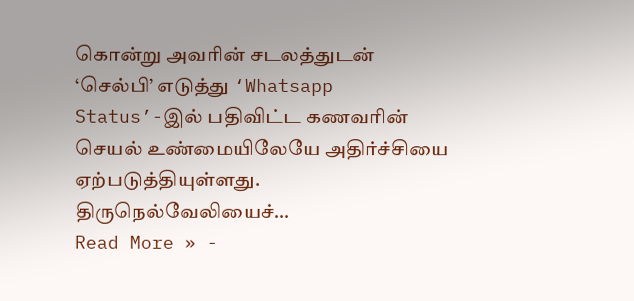கொன்று அவரின் சடலத்துடன் ‘செல்பி’ எடுத்து ‘Whatsapp Status’-இல் பதிவிட்ட கணவரின் செயல் உண்மையிலேயே அதிர்ச்சியை ஏற்படுத்தியுள்ளது. திருநெல்வேலியைச்…
Read More » -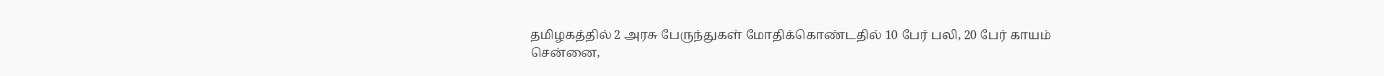தமிழகத்தில் 2 அரசு பேருந்துகள் மோதிக்கொண்டதில் 10 பேர் பலி, 20 பேர் காயம்
சென்னை,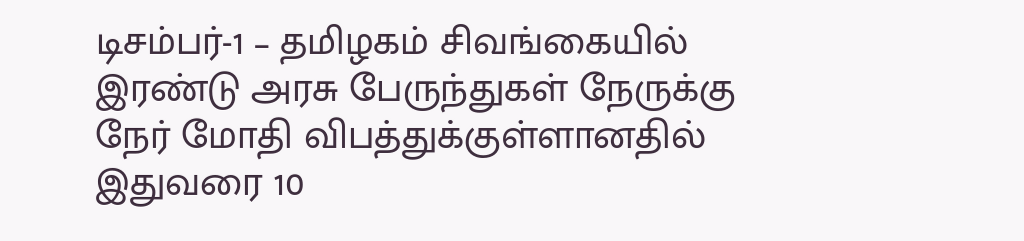டிசம்பர்-1 – தமிழகம் சிவங்கையில் இரண்டு அரசு பேருந்துகள் நேருக்கு நேர் மோதி விபத்துக்குள்ளானதில் இதுவரை 10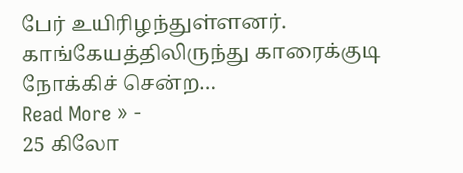பேர் உயிரிழந்துள்ளனர். காங்கேயத்திலிருந்து காரைக்குடி நோக்கிச் சென்ற…
Read More » -
25 கிலோ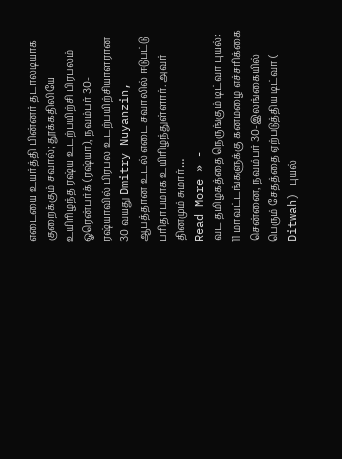எடையை உயர்த்தி பின்னர் தடாலடியாக குறைக்கும் சவால்; தூக்கதிலியே உயிரிழந்த ரஷ்ய உடற்பயிற்சி பிரபலம்
ஓரென்பர்க் (ரஷ்யா), நவம்பர் 30-ரஷ்யாவில் பிரபல உடற்பயிற்சியாளரான 30 வயது Dmitry Nuyanzin, ஆபத்தான உடல் எடை சவாலில் ஈடுபட்டு பரிதாபமாக உயிரிழந்துள்ளார். அவர் தினமும் சுமார்…
Read More » -
வட தமிழகத்தை நெருங்கும் டிட்வா புயல்: 11 மாவட்டங்களுக்கு கனமழை எச்சரிக்கை
சென்னை, நவம்பர் 30-இலங்கையில் பெரும் சேதத்தை ஏற்படுத்திய டிட்வா ( Ditwah) புயல்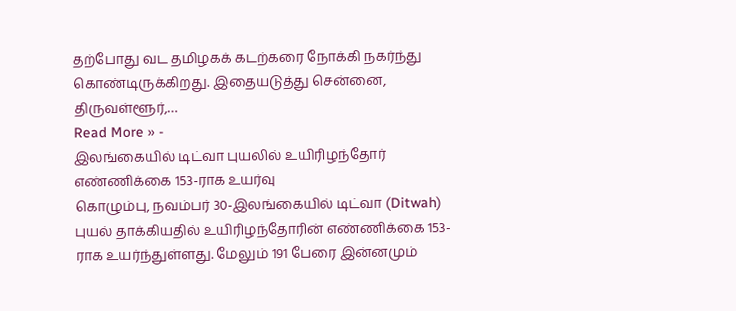தற்போது வட தமிழகக் கடற்கரை நோக்கி நகர்ந்து கொண்டிருக்கிறது. இதையடுத்து சென்னை, திருவள்ளூர்,…
Read More » -
இலங்கையில் டிட்வா புயலில் உயிரிழந்தோர் எண்ணிக்கை 153-ராக உயர்வு
கொழும்பு, நவம்பர் 30-இலங்கையில் டிட்வா (Ditwah) புயல் தாக்கியதில் உயிரிழந்தோரின் எண்ணிக்கை 153-ராக உயர்ந்துள்ளது. மேலும் 191 பேரை இன்னமும்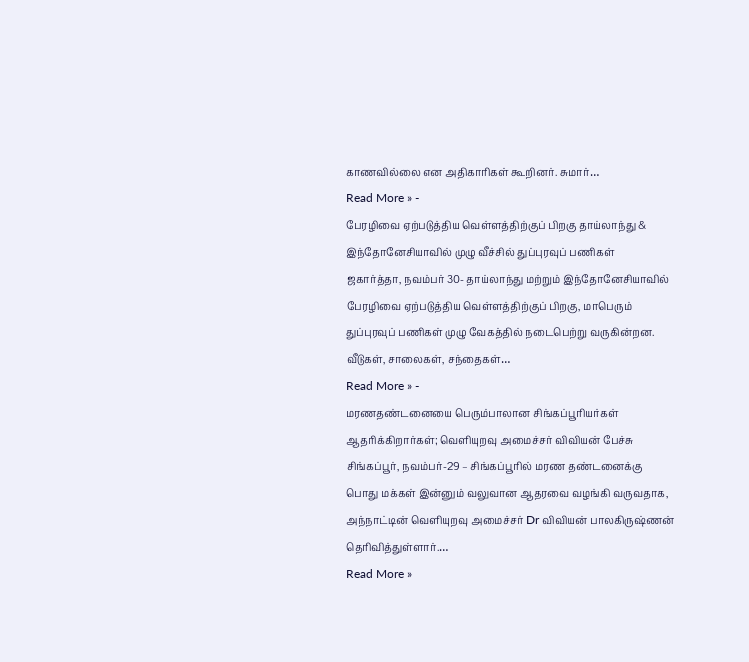காணவில்லை என அதிகாரிகள் கூறினர். சுமார்…
Read More » -
பேரழிவை ஏற்படுத்திய வெள்ளத்திற்குப் பிறகு தாய்லாந்து & இந்தோனேசியாவில் முழு வீச்சில் துப்புரவுப் பணிகள்
ஜகார்த்தா, நவம்பர் 30- தாய்லாந்து மற்றும் இந்தோனேசியாவில் பேரழிவை ஏற்படுத்திய வெள்ளத்திற்குப் பிறகு, மாபெரும் துப்புரவுப் பணிகள் முழு வேகத்தில் நடைபெற்று வருகின்றன. வீடுகள், சாலைகள், சந்தைகள்…
Read More » -
மரணதண்டனையை பெரும்பாலான சிங்கப்பூரியர்கள் ஆதரிக்கிறார்கள்; வெளியுறவு அமைச்சர் விவியன் பேச்சு
சிங்கப்பூர், நவம்பர்-29 – சிங்கப்பூரில் மரண தண்டனைக்கு பொது மக்கள் இன்னும் வலுவான ஆதரவை வழங்கி வருவதாக, அந்நாட்டின் வெளியுறவு அமைச்சர் Dr விவியன் பாலகிருஷ்ணன் தெரிவித்துள்ளார்.…
Read More »